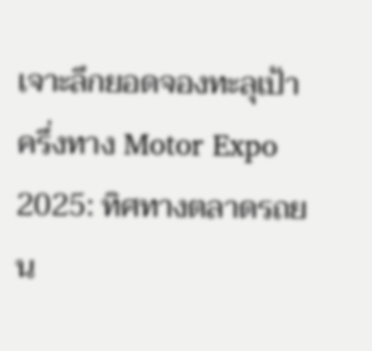เจาะลึกยอดจองทะลุเป้าครึ่งทาง Motor Expo 2025: ทิศทางตลาดรถยน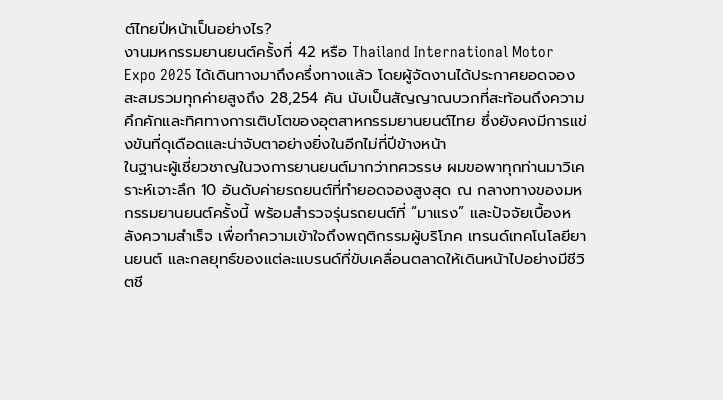ต์ไทยปีหน้าเป็นอย่างไร?
งานมหกรรมยานยนต์ครั้งที่ 42 หรือ Thailand International Motor Expo 2025 ได้เดินทางมาถึงครึ่งทางแล้ว โดยผู้จัดงานได้ประกาศยอดจองสะสมรวมทุกค่ายสูงถึง 28,254 คัน นับเป็นสัญญาณบวกที่สะท้อนถึงความคึกคักและทิศทางการเติบโตของอุตสาหกรรมยานยนต์ไทย ซึ่งยังคงมีการแข่งขันที่ดุเดือดและน่าจับตาอย่างยิ่งในอีกไม่กี่ปีข้างหน้า
ในฐานะผู้เชี่ยวชาญในวงการยานยนต์มากว่าทศวรรษ ผมขอพาทุกท่านมาวิเคราะห์เจาะลึก 10 อันดับค่ายรถยนต์ที่ทำยอดจองสูงสุด ณ กลางทางของมหกรรมยานยนต์ครั้งนี้ พร้อมสำรวจรุ่นรถยนต์ที่ “มาแรง” และปัจจัยเบื้องหลังความสำเร็จ เพื่อทำความเข้าใจถึงพฤติกรรมผู้บริโภค เทรนด์เทคโนโลยียานยนต์ และกลยุทธ์ของแต่ละแบรนด์ที่ขับเคลื่อนตลาดให้เดินหน้าไปอย่างมีชีวิตชี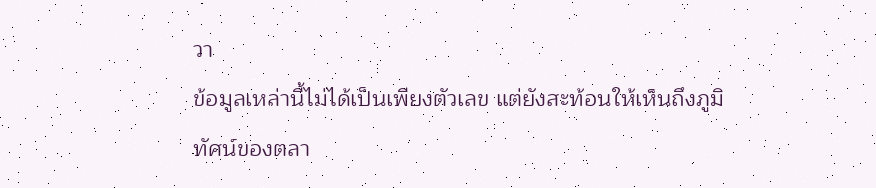วา
ข้อมูลเหล่านี้ไม่ได้เป็นเพียงตัวเลข แต่ยังสะท้อนให้เห็นถึงภูมิทัศน์ของตลา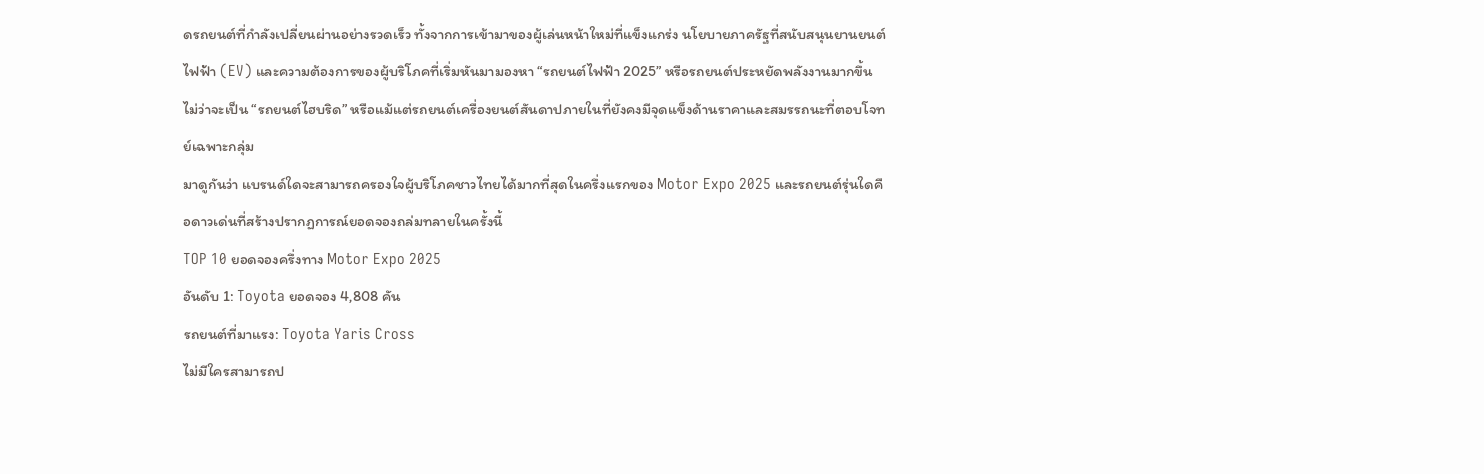ดรถยนต์ที่กำลังเปลี่ยนผ่านอย่างรวดเร็ว ทั้งจากการเข้ามาของผู้เล่นหน้าใหม่ที่แข็งแกร่ง นโยบายภาครัฐที่สนับสนุนยานยนต์ไฟฟ้า (EV) และความต้องการของผู้บริโภคที่เริ่มหันมามองหา “รถยนต์ไฟฟ้า 2025” หรือรถยนต์ประหยัดพลังงานมากขึ้น ไม่ว่าจะเป็น “รถยนต์ไฮบริด” หรือแม้แต่รถยนต์เครื่องยนต์สันดาปภายในที่ยังคงมีจุดแข็งด้านราคาและสมรรถนะที่ตอบโจทย์เฉพาะกลุ่ม
มาดูกันว่า แบรนด์ใดจะสามารถครองใจผู้บริโภคชาวไทยได้มากที่สุดในครึ่งแรกของ Motor Expo 2025 และรถยนต์รุ่นใดคือดาวเด่นที่สร้างปรากฏการณ์ยอดจองถล่มทลายในครั้งนี้
TOP 10 ยอดจองครึ่งทาง Motor Expo 2025
อันดับ 1: Toyota ยอดจอง 4,808 คัน
รถยนต์ที่มาแรง: Toyota Yaris Cross
ไม่มีใครสามารถป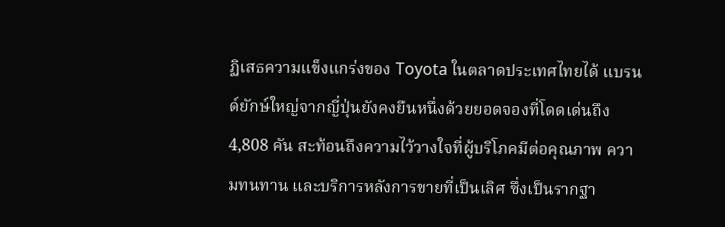ฏิเสธความแข็งแกร่งของ Toyota ในตลาดประเทศไทยได้ แบรนด์ยักษ์ใหญ่จากญี่ปุ่นยังคงยืนหนึ่งด้วยยอดจองที่โดดเด่นถึง 4,808 คัน สะท้อนถึงความไว้วางใจที่ผู้บริโภคมีต่อคุณภาพ ความทนทาน และบริการหลังการขายที่เป็นเลิศ ซึ่งเป็นรากฐา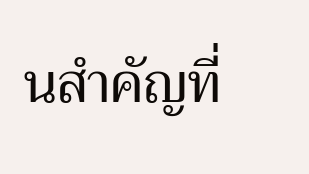นสำคัญที่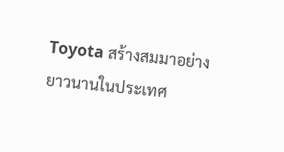Toyota สร้างสมมาอย่างยาวนานในประเทศ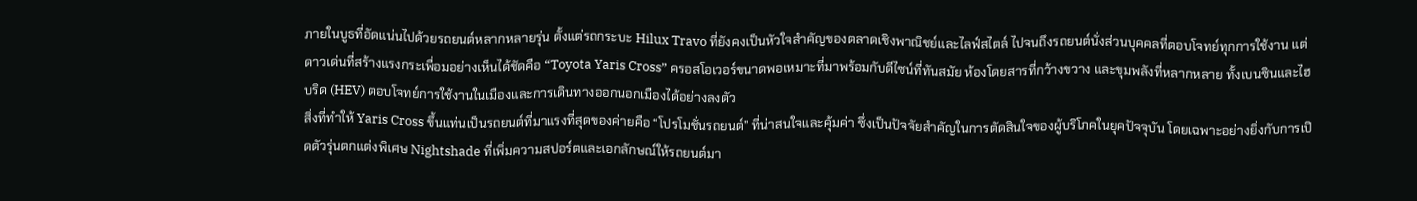ภายในบูธที่อัดแน่นไปด้วยรถยนต์หลากหลายรุ่น ตั้งแต่รถกระบะ Hilux Travo ที่ยังคงเป็นหัวใจสำคัญของตลาดเชิงพาณิชย์และไลฟ์สไตล์ ไปจนถึงรถยนต์นั่งส่วนบุคคลที่ตอบโจทย์ทุกการใช้งาน แต่ดาวเด่นที่สร้างแรงกระเพื่อมอย่างเห็นได้ชัดคือ “Toyota Yaris Cross” ครอสโอเวอร์ขนาดพอเหมาะที่มาพร้อมกับดีไซน์ที่ทันสมัย ห้องโดยสารที่กว้างขวาง และขุมพลังที่หลากหลาย ทั้งเบนซินและไฮบริด (HEV) ตอบโจทย์การใช้งานในเมืองและการเดินทางออกนอกเมืองได้อย่างลงตัว
สิ่งที่ทำให้ Yaris Cross ขึ้นแท่นเป็นรถยนต์ที่มาแรงที่สุดของค่ายคือ “โปรโมชั่นรถยนต์” ที่น่าสนใจและคุ้มค่า ซึ่งเป็นปัจจัยสำคัญในการตัดสินใจของผู้บริโภคในยุคปัจจุบัน โดยเฉพาะอย่างยิ่งกับการเปิดตัวรุ่นตกแต่งพิเศษ Nightshade ที่เพิ่มความสปอร์ตและเอกลักษณ์ให้รถยนต์มา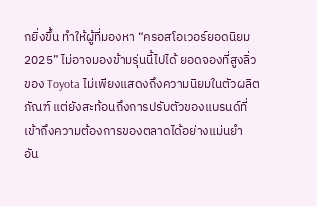กยิ่งขึ้น ทำให้ผู้ที่มองหา “ครอสโอเวอร์ยอดนิยม 2025” ไม่อาจมองข้ามรุ่นนี้ไปได้ ยอดจองที่สูงลิ่วของ Toyota ไม่เพียงแสดงถึงความนิยมในตัวผลิตภัณฑ์ แต่ยังสะท้อนถึงการปรับตัวของแบรนด์ที่เข้าถึงความต้องการของตลาดได้อย่างแม่นยำ
อัน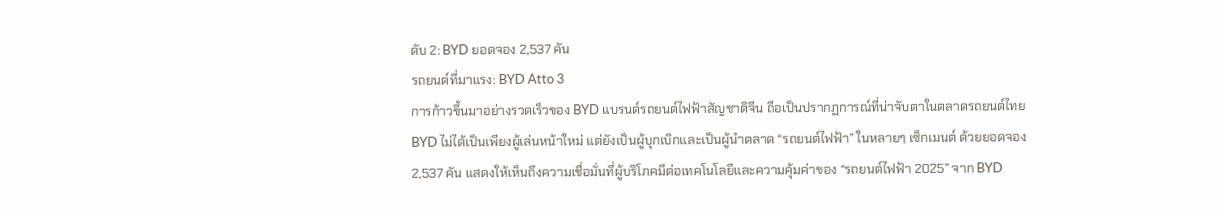ดับ 2: BYD ยอดจอง 2,537 คัน
รถยนต์ที่มาแรง: BYD Atto 3
การก้าวขึ้นมาอย่างรวดเร็วของ BYD แบรนด์รถยนต์ไฟฟ้าสัญชาติจีน ถือเป็นปรากฏการณ์ที่น่าจับตาในตลาดรถยนต์ไทย BYD ไม่ได้เป็นเพียงผู้เล่นหน้าใหม่ แต่ยังเป็นผู้บุกเบิกและเป็นผู้นำตลาด “รถยนต์ไฟฟ้า” ในหลายๆ เซ็กเมนต์ ด้วยยอดจอง 2,537 คัน แสดงให้เห็นถึงความเชื่อมั่นที่ผู้บริโภคมีต่อเทคโนโลยีและความคุ้มค่าของ “รถยนต์ไฟฟ้า 2025” จาก BYD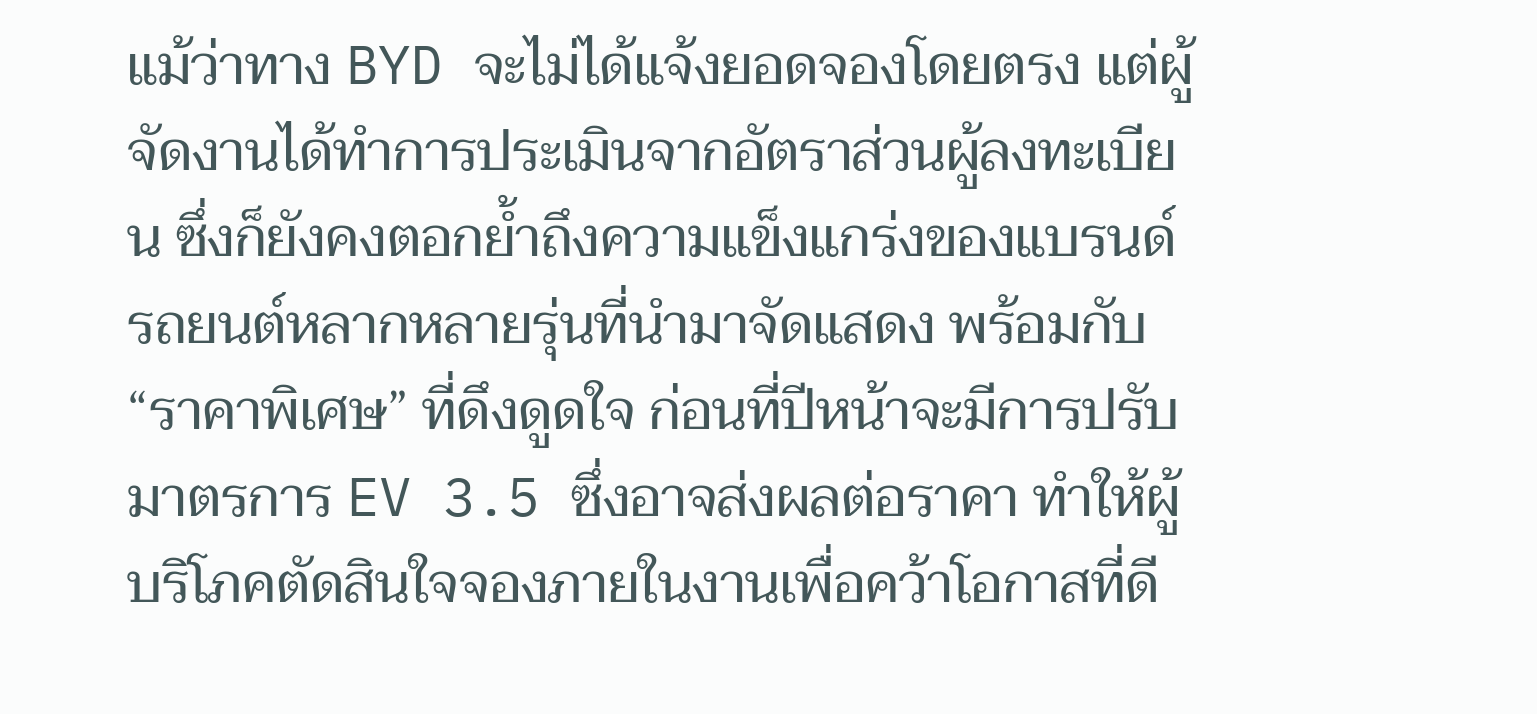แม้ว่าทาง BYD จะไม่ได้แจ้งยอดจองโดยตรง แต่ผู้จัดงานได้ทำการประเมินจากอัตราส่วนผู้ลงทะเบียน ซึ่งก็ยังคงตอกย้ำถึงความแข็งแกร่งของแบรนด์ รถยนต์หลากหลายรุ่นที่นำมาจัดแสดง พร้อมกับ “ราคาพิเศษ” ที่ดึงดูดใจ ก่อนที่ปีหน้าจะมีการปรับมาตรการ EV 3.5 ซึ่งอาจส่งผลต่อราคา ทำให้ผู้บริโภคตัดสินใจจองภายในงานเพื่อคว้าโอกาสที่ดี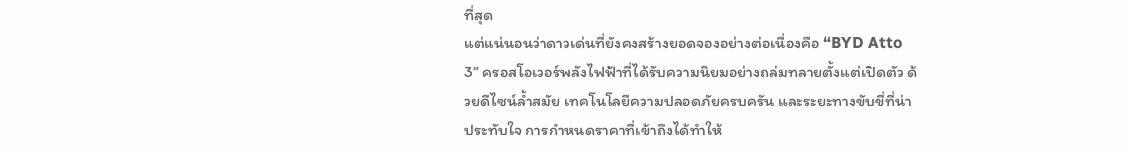ที่สุด
แต่แน่นอนว่าดาวเด่นที่ยังคงสร้างยอดจองอย่างต่อเนื่องคือ “BYD Atto 3” ครอสโอเวอร์พลังไฟฟ้าที่ได้รับความนิยมอย่างถล่มทลายตั้งแต่เปิดตัว ด้วยดีไซน์ล้ำสมัย เทคโนโลยีความปลอดภัยครบครัน และระยะทางขับขี่ที่น่าประทับใจ การกำหนดราคาที่เข้าถึงได้ทำให้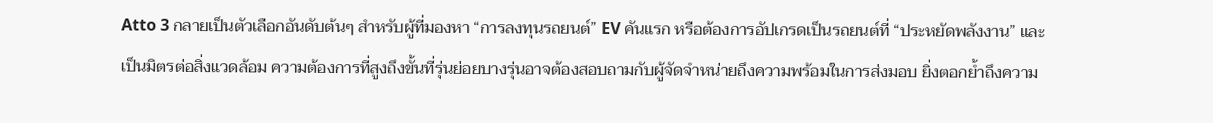Atto 3 กลายเป็นตัวเลือกอันดับต้นๆ สำหรับผู้ที่มองหา “การลงทุนรถยนต์” EV คันแรก หรือต้องการอัปเกรดเป็นรถยนต์ที่ “ประหยัดพลังงาน” และเป็นมิตรต่อสิ่งแวดล้อม ความต้องการที่สูงถึงขั้นที่รุ่นย่อยบางรุ่นอาจต้องสอบถามกับผู้จัดจำหน่ายถึงความพร้อมในการส่งมอบ ยิ่งตอกย้ำถึงความ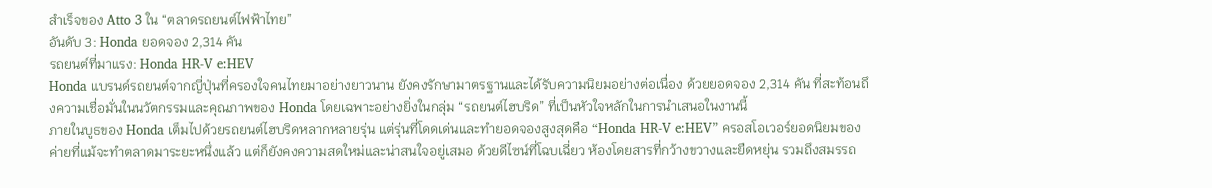สำเร็จของ Atto 3 ใน “ตลาดรถยนต์ไฟฟ้าไทย”
อันดับ 3: Honda ยอดจอง 2,314 คัน
รถยนต์ที่มาแรง: Honda HR-V e:HEV
Honda แบรนด์รถยนต์จากญี่ปุ่นที่ครองใจคนไทยมาอย่างยาวนาน ยังคงรักษามาตรฐานและได้รับความนิยมอย่างต่อเนื่อง ด้วยยอดจอง 2,314 คัน ที่สะท้อนถึงความเชื่อมั่นในนวัตกรรมและคุณภาพของ Honda โดยเฉพาะอย่างยิ่งในกลุ่ม “รถยนต์ไฮบริด” ที่เป็นหัวใจหลักในการนำเสนอในงานนี้
ภายในบูธของ Honda เต็มไปด้วยรถยนต์ไฮบริดหลากหลายรุ่น แต่รุ่นที่โดดเด่นและทำยอดจองสูงสุดคือ “Honda HR-V e:HEV” ครอสโอเวอร์ยอดนิยมของค่ายที่แม้จะทำตลาดมาระยะหนึ่งแล้ว แต่ก็ยังคงความสดใหม่และน่าสนใจอยู่เสมอ ด้วยดีไซน์ที่โฉบเฉี่ยว ห้องโดยสารที่กว้างขวางและยืดหยุ่น รวมถึงสมรรถ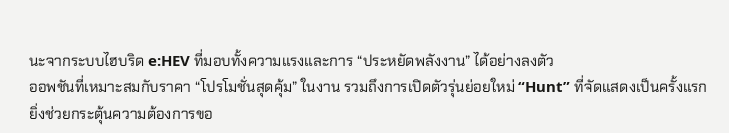นะจากระบบไฮบริด e:HEV ที่มอบทั้งความแรงและการ “ประหยัดพลังงาน” ได้อย่างลงตัว
ออพชันที่เหมาะสมกับราคา “โปรโมชั่นสุดคุ้ม” ในงาน รวมถึงการเปิดตัวรุ่นย่อยใหม่ “Hunt” ที่จัดแสดงเป็นครั้งแรก ยิ่งช่วยกระตุ้นความต้องการขอ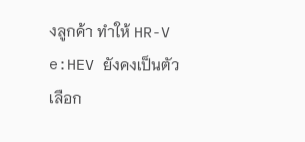งลูกค้า ทำให้ HR-V e:HEV ยังคงเป็นตัวเลือก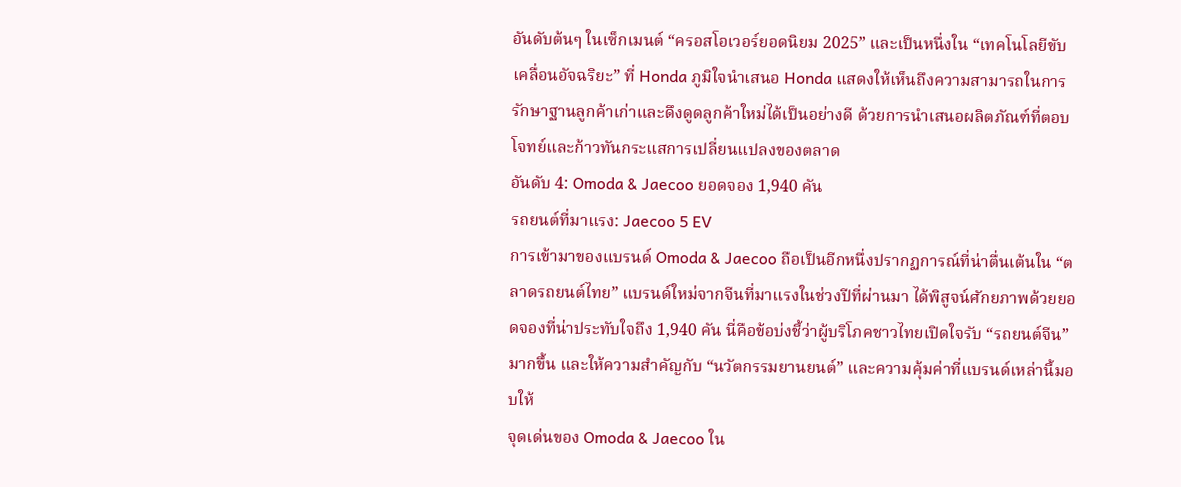อันดับต้นๆ ในเซ็กเมนต์ “ครอสโอเวอร์ยอดนิยม 2025” และเป็นหนึ่งใน “เทคโนโลยีขับเคลื่อนอัจฉริยะ” ที่ Honda ภูมิใจนำเสนอ Honda แสดงให้เห็นถึงความสามารถในการรักษาฐานลูกค้าเก่าและดึงดูดลูกค้าใหม่ได้เป็นอย่างดี ด้วยการนำเสนอผลิตภัณฑ์ที่ตอบโจทย์และก้าวทันกระแสการเปลี่ยนแปลงของตลาด
อันดับ 4: Omoda & Jaecoo ยอดจอง 1,940 คัน
รถยนต์ที่มาแรง: Jaecoo 5 EV
การเข้ามาของแบรนด์ Omoda & Jaecoo ถือเป็นอีกหนึ่งปรากฏการณ์ที่น่าตื่นเต้นใน “ตลาดรถยนต์ไทย” แบรนด์ใหม่จากจีนที่มาแรงในช่วงปีที่ผ่านมา ได้พิสูจน์ศักยภาพด้วยยอดจองที่น่าประทับใจถึง 1,940 คัน นี่คือข้อบ่งชี้ว่าผู้บริโภคชาวไทยเปิดใจรับ “รถยนต์จีน” มากขึ้น และให้ความสำคัญกับ “นวัตกรรมยานยนต์” และความคุ้มค่าที่แบรนด์เหล่านี้มอบให้
จุดเด่นของ Omoda & Jaecoo ใน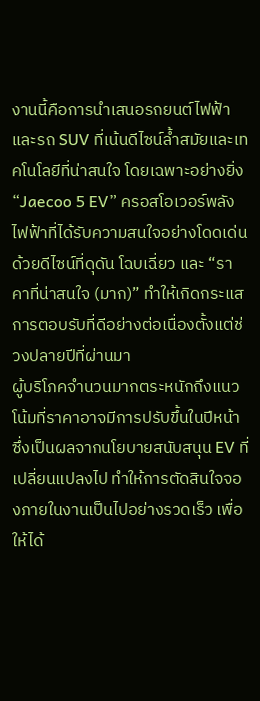งานนี้คือการนำเสนอรถยนต์ไฟฟ้าและรถ SUV ที่เน้นดีไซน์ล้ำสมัยและเทคโนโลยีที่น่าสนใจ โดยเฉพาะอย่างยิ่ง “Jaecoo 5 EV” ครอสโอเวอร์พลังไฟฟ้าที่ได้รับความสนใจอย่างโดดเด่น ด้วยดีไซน์ที่ดุดัน โฉบเฉี่ยว และ “ราคาที่น่าสนใจ (มาก)” ทำให้เกิดกระแสการตอบรับที่ดีอย่างต่อเนื่องตั้งแต่ช่วงปลายปีที่ผ่านมา
ผู้บริโภคจำนวนมากตระหนักถึงแนวโน้มที่ราคาอาจมีการปรับขึ้นในปีหน้า ซึ่งเป็นผลจากนโยบายสนับสนุน EV ที่เปลี่ยนแปลงไป ทำให้การตัดสินใจจองภายในงานเป็นไปอย่างรวดเร็ว เพื่อให้ได้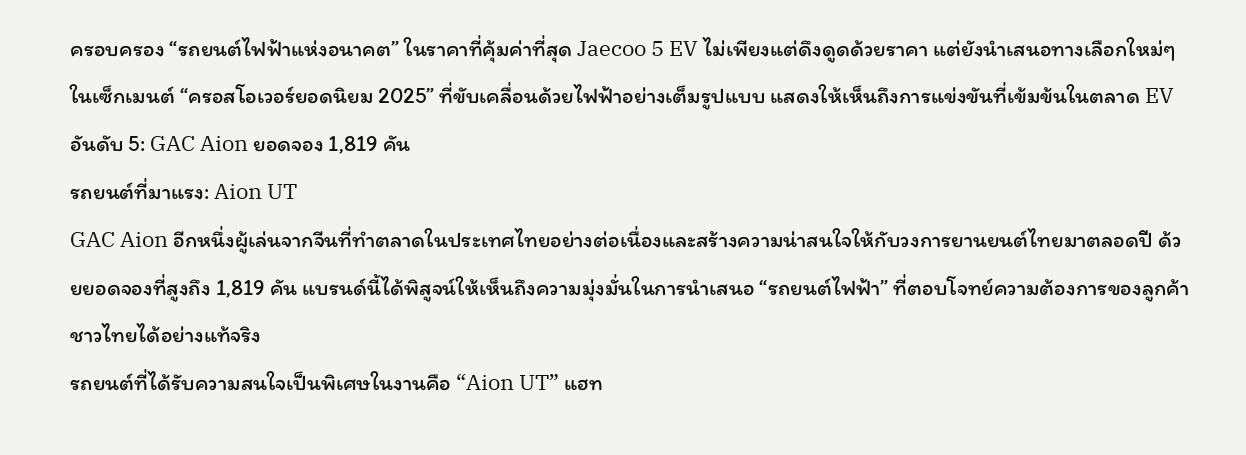ครอบครอง “รถยนต์ไฟฟ้าแห่งอนาคต” ในราคาที่คุ้มค่าที่สุด Jaecoo 5 EV ไม่เพียงแต่ดึงดูดด้วยราคา แต่ยังนำเสนอทางเลือกใหม่ๆ ในเซ็กเมนต์ “ครอสโอเวอร์ยอดนิยม 2025” ที่ขับเคลื่อนด้วยไฟฟ้าอย่างเต็มรูปแบบ แสดงให้เห็นถึงการแข่งขันที่เข้มข้นในตลาด EV
อันดับ 5: GAC Aion ยอดจอง 1,819 คัน
รถยนต์ที่มาแรง: Aion UT
GAC Aion อีกหนึ่งผู้เล่นจากจีนที่ทำตลาดในประเทศไทยอย่างต่อเนื่องและสร้างความน่าสนใจให้กับวงการยานยนต์ไทยมาตลอดปี ด้วยยอดจองที่สูงถึง 1,819 คัน แบรนด์นี้ได้พิสูจน์ให้เห็นถึงความมุ่งมั่นในการนำเสนอ “รถยนต์ไฟฟ้า” ที่ตอบโจทย์ความต้องการของลูกค้าชาวไทยได้อย่างแท้จริง
รถยนต์ที่ได้รับความสนใจเป็นพิเศษในงานคือ “Aion UT” แฮท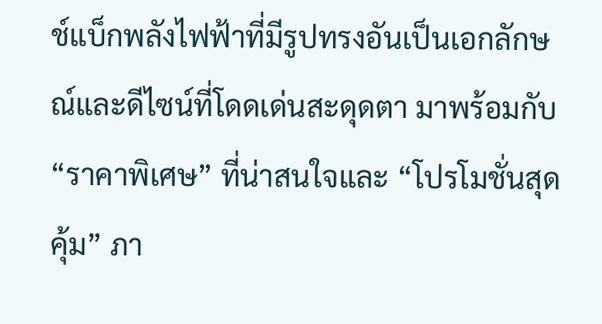ช์แบ็กพลังไฟฟ้าที่มีรูปทรงอันเป็นเอกลักษณ์และดีไซน์ที่โดดเด่นสะดุดตา มาพร้อมกับ “ราคาพิเศษ” ที่น่าสนใจและ “โปรโมชั่นสุดคุ้ม” ภา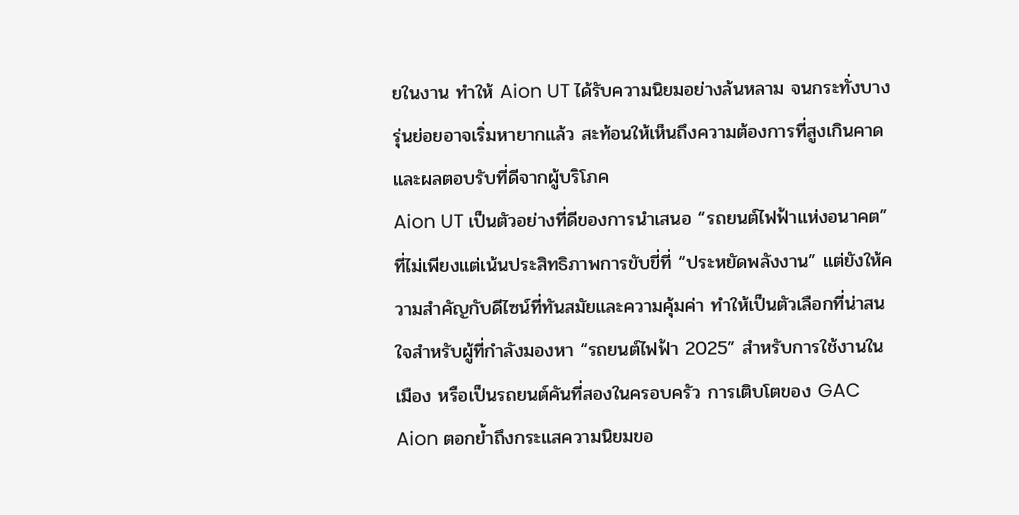ยในงาน ทำให้ Aion UT ได้รับความนิยมอย่างล้นหลาม จนกระทั่งบางรุ่นย่อยอาจเริ่มหายากแล้ว สะท้อนให้เห็นถึงความต้องการที่สูงเกินคาดและผลตอบรับที่ดีจากผู้บริโภค
Aion UT เป็นตัวอย่างที่ดีของการนำเสนอ “รถยนต์ไฟฟ้าแห่งอนาคต” ที่ไม่เพียงแต่เน้นประสิทธิภาพการขับขี่ที่ “ประหยัดพลังงาน” แต่ยังให้ความสำคัญกับดีไซน์ที่ทันสมัยและความคุ้มค่า ทำให้เป็นตัวเลือกที่น่าสนใจสำหรับผู้ที่กำลังมองหา “รถยนต์ไฟฟ้า 2025” สำหรับการใช้งานในเมือง หรือเป็นรถยนต์คันที่สองในครอบครัว การเติบโตของ GAC Aion ตอกย้ำถึงกระแสความนิยมขอ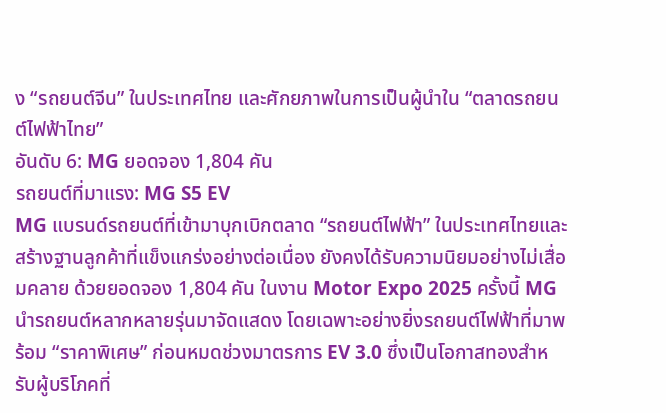ง “รถยนต์จีน” ในประเทศไทย และศักยภาพในการเป็นผู้นำใน “ตลาดรถยนต์ไฟฟ้าไทย”
อันดับ 6: MG ยอดจอง 1,804 คัน
รถยนต์ที่มาแรง: MG S5 EV
MG แบรนด์รถยนต์ที่เข้ามาบุกเบิกตลาด “รถยนต์ไฟฟ้า” ในประเทศไทยและสร้างฐานลูกค้าที่แข็งแกร่งอย่างต่อเนื่อง ยังคงได้รับความนิยมอย่างไม่เสื่อมคลาย ด้วยยอดจอง 1,804 คัน ในงาน Motor Expo 2025 ครั้งนี้ MG นำรถยนต์หลากหลายรุ่นมาจัดแสดง โดยเฉพาะอย่างยิ่งรถยนต์ไฟฟ้าที่มาพร้อม “ราคาพิเศษ” ก่อนหมดช่วงมาตรการ EV 3.0 ซึ่งเป็นโอกาสทองสำหรับผู้บริโภคที่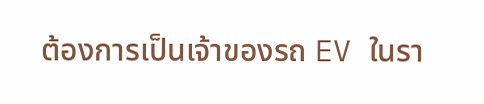ต้องการเป็นเจ้าของรถ EV ในรา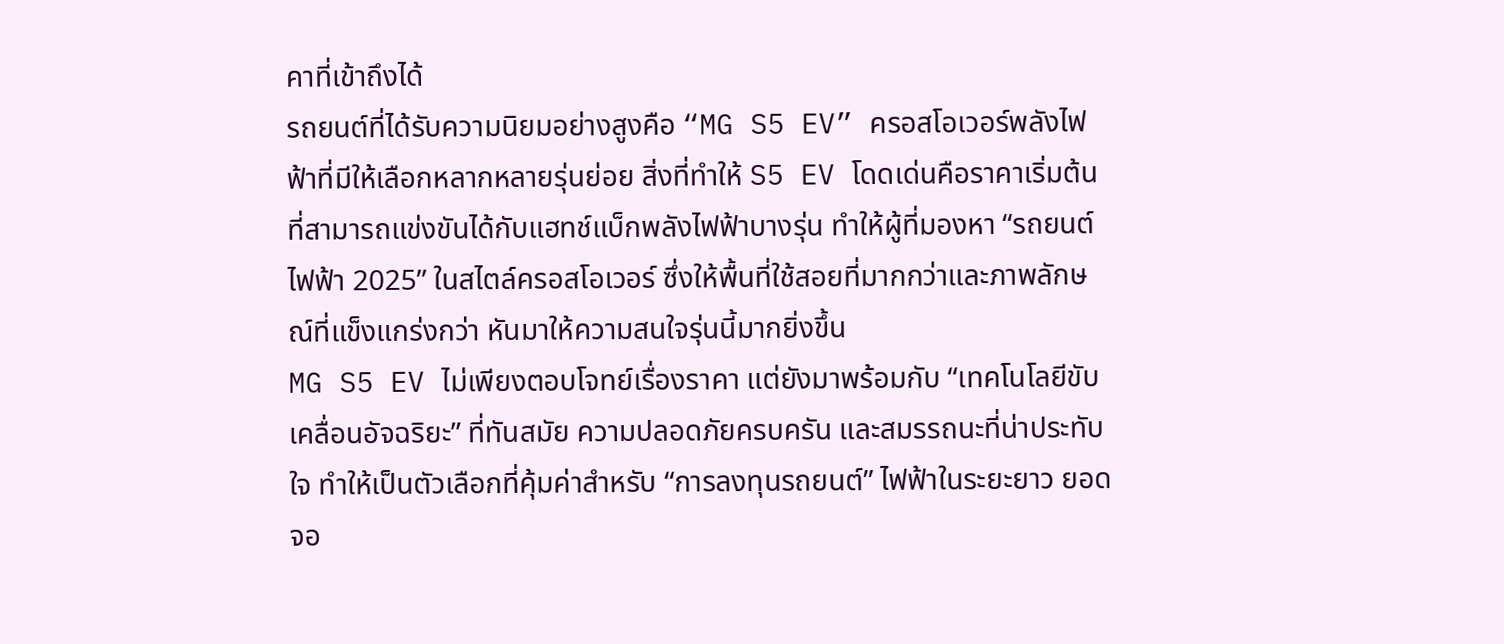คาที่เข้าถึงได้
รถยนต์ที่ได้รับความนิยมอย่างสูงคือ “MG S5 EV” ครอสโอเวอร์พลังไฟฟ้าที่มีให้เลือกหลากหลายรุ่นย่อย สิ่งที่ทำให้ S5 EV โดดเด่นคือราคาเริ่มต้นที่สามารถแข่งขันได้กับแฮทช์แบ็กพลังไฟฟ้าบางรุ่น ทำให้ผู้ที่มองหา “รถยนต์ไฟฟ้า 2025” ในสไตล์ครอสโอเวอร์ ซึ่งให้พื้นที่ใช้สอยที่มากกว่าและภาพลักษณ์ที่แข็งแกร่งกว่า หันมาให้ความสนใจรุ่นนี้มากยิ่งขึ้น
MG S5 EV ไม่เพียงตอบโจทย์เรื่องราคา แต่ยังมาพร้อมกับ “เทคโนโลยีขับเคลื่อนอัจฉริยะ” ที่ทันสมัย ความปลอดภัยครบครัน และสมรรถนะที่น่าประทับใจ ทำให้เป็นตัวเลือกที่คุ้มค่าสำหรับ “การลงทุนรถยนต์” ไฟฟ้าในระยะยาว ยอดจอ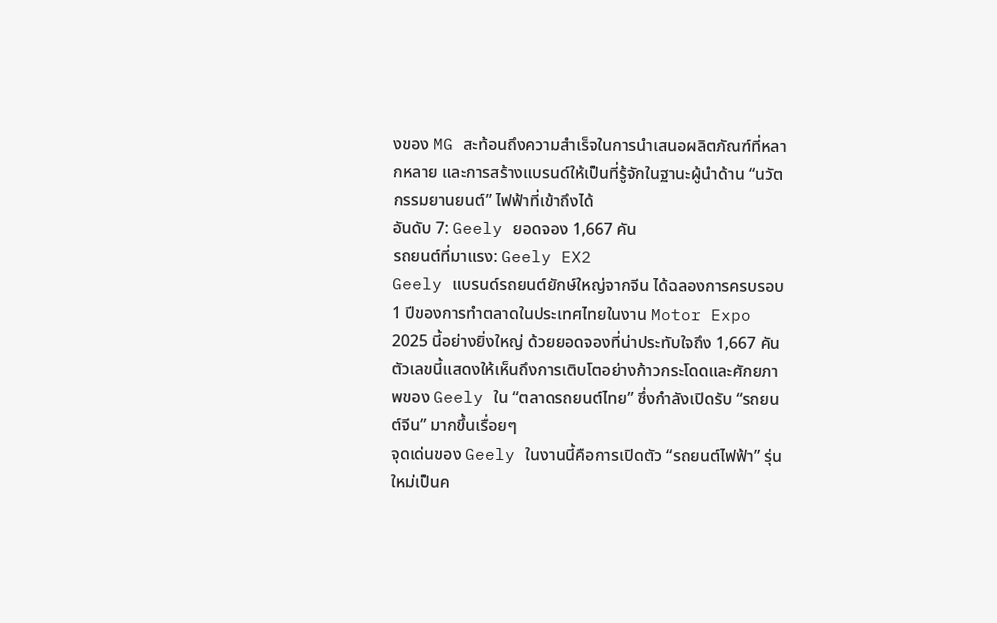งของ MG สะท้อนถึงความสำเร็จในการนำเสนอผลิตภัณฑ์ที่หลากหลาย และการสร้างแบรนด์ให้เป็นที่รู้จักในฐานะผู้นำด้าน “นวัตกรรมยานยนต์” ไฟฟ้าที่เข้าถึงได้
อันดับ 7: Geely ยอดจอง 1,667 คัน
รถยนต์ที่มาแรง: Geely EX2
Geely แบรนด์รถยนต์ยักษ์ใหญ่จากจีน ได้ฉลองการครบรอบ 1 ปีของการทำตลาดในประเทศไทยในงาน Motor Expo 2025 นี้อย่างยิ่งใหญ่ ด้วยยอดจองที่น่าประทับใจถึง 1,667 คัน ตัวเลขนี้แสดงให้เห็นถึงการเติบโตอย่างก้าวกระโดดและศักยภาพของ Geely ใน “ตลาดรถยนต์ไทย” ซึ่งกำลังเปิดรับ “รถยนต์จีน” มากขึ้นเรื่อยๆ
จุดเด่นของ Geely ในงานนี้คือการเปิดตัว “รถยนต์ไฟฟ้า” รุ่นใหม่เป็นค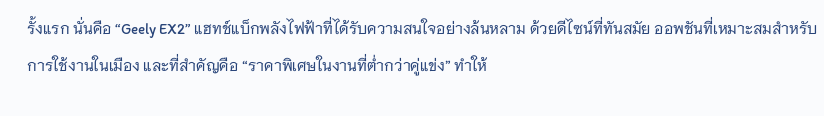รั้งแรก นั่นคือ “Geely EX2” แฮทช์แบ็กพลังไฟฟ้าที่ได้รับความสนใจอย่างล้นหลาม ด้วยดีไซน์ที่ทันสมัย ออพชันที่เหมาะสมสำหรับการใช้งานในเมือง และที่สำคัญคือ “ราคาพิเศษในงานที่ต่ำกว่าคู่แข่ง” ทำให้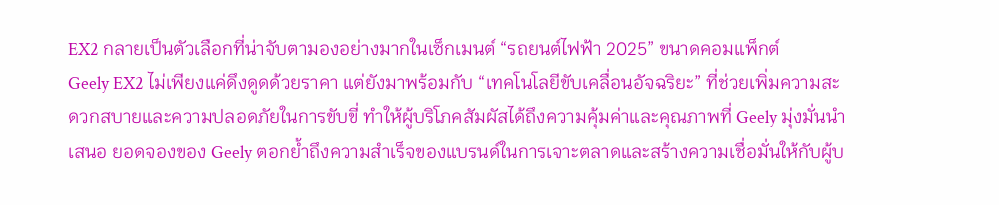EX2 กลายเป็นตัวเลือกที่น่าจับตามองอย่างมากในเซ็กเมนต์ “รถยนต์ไฟฟ้า 2025” ขนาดคอมแพ็กต์
Geely EX2 ไม่เพียงแค่ดึงดูดด้วยราคา แต่ยังมาพร้อมกับ “เทคโนโลยีขับเคลื่อนอัจฉริยะ” ที่ช่วยเพิ่มความสะดวกสบายและความปลอดภัยในการขับขี่ ทำให้ผู้บริโภคสัมผัสได้ถึงความคุ้มค่าและคุณภาพที่ Geely มุ่งมั่นนำเสนอ ยอดจองของ Geely ตอกย้ำถึงความสำเร็จของแบรนด์ในการเจาะตลาดและสร้างความเชื่อมั่นให้กับผู้บ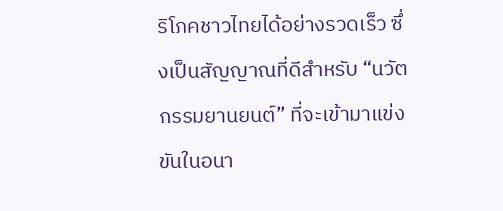ริโภคชาวไทยได้อย่างรวดเร็ว ซึ่งเป็นสัญญาณที่ดีสำหรับ “นวัตกรรมยานยนต์” ที่จะเข้ามาแข่งขันในอนา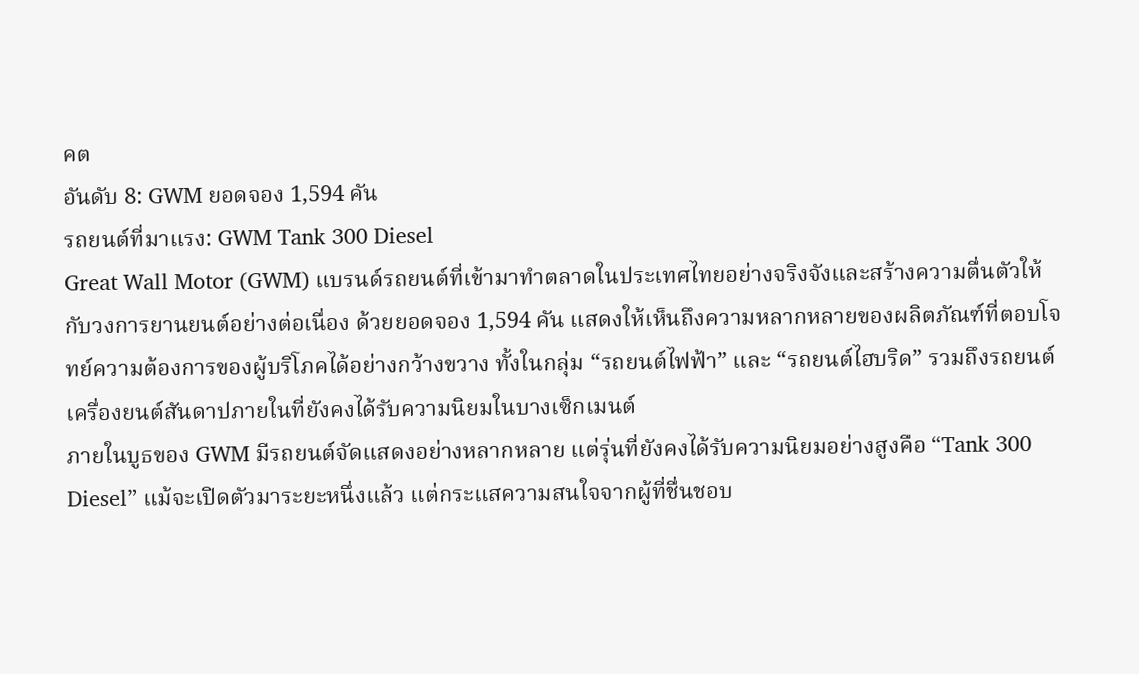คต
อันดับ 8: GWM ยอดจอง 1,594 คัน
รถยนต์ที่มาแรง: GWM Tank 300 Diesel
Great Wall Motor (GWM) แบรนด์รถยนต์ที่เข้ามาทำตลาดในประเทศไทยอย่างจริงจังและสร้างความตื่นตัวให้กับวงการยานยนต์อย่างต่อเนื่อง ด้วยยอดจอง 1,594 คัน แสดงให้เห็นถึงความหลากหลายของผลิตภัณฑ์ที่ตอบโจทย์ความต้องการของผู้บริโภคได้อย่างกว้างขวาง ทั้งในกลุ่ม “รถยนต์ไฟฟ้า” และ “รถยนต์ไฮบริด” รวมถึงรถยนต์เครื่องยนต์สันดาปภายในที่ยังคงได้รับความนิยมในบางเซ็กเมนต์
ภายในบูธของ GWM มีรถยนต์จัดแสดงอย่างหลากหลาย แต่รุ่นที่ยังคงได้รับความนิยมอย่างสูงคือ “Tank 300 Diesel” แม้จะเปิดตัวมาระยะหนึ่งแล้ว แต่กระแสความสนใจจากผู้ที่ชื่นชอบ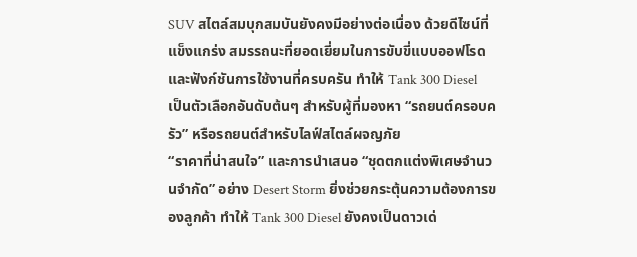SUV สไตล์สมบุกสมบันยังคงมีอย่างต่อเนื่อง ด้วยดีไซน์ที่แข็งแกร่ง สมรรถนะที่ยอดเยี่ยมในการขับขี่แบบออฟโรด และฟังก์ชันการใช้งานที่ครบครัน ทำให้ Tank 300 Diesel เป็นตัวเลือกอันดับต้นๆ สำหรับผู้ที่มองหา “รถยนต์ครอบครัว” หรือรถยนต์สำหรับไลฟ์สไตล์ผจญภัย
“ราคาที่น่าสนใจ” และการนำเสนอ “ชุดตกแต่งพิเศษจำนวนจำกัด” อย่าง Desert Storm ยิ่งช่วยกระตุ้นความต้องการของลูกค้า ทำให้ Tank 300 Diesel ยังคงเป็นดาวเด่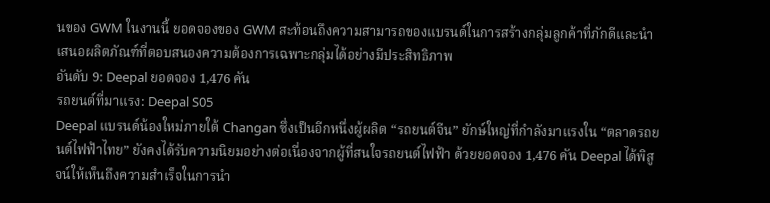นของ GWM ในงานนี้ ยอดจองของ GWM สะท้อนถึงความสามารถของแบรนด์ในการสร้างกลุ่มลูกค้าที่ภักดีและนำเสนอผลิตภัณฑ์ที่ตอบสนองความต้องการเฉพาะกลุ่มได้อย่างมีประสิทธิภาพ
อันดับ 9: Deepal ยอดจอง 1,476 คัน
รถยนต์ที่มาแรง: Deepal S05
Deepal แบรนด์น้องใหม่ภายใต้ Changan ซึ่งเป็นอีกหนึ่งผู้ผลิต “รถยนต์จีน” ยักษ์ใหญ่ที่กำลังมาแรงใน “ตลาดรถยนต์ไฟฟ้าไทย” ยังคงได้รับความนิยมอย่างต่อเนื่องจากผู้ที่สนใจรถยนต์ไฟฟ้า ด้วยยอดจอง 1,476 คัน Deepal ได้พิสูจน์ให้เห็นถึงความสำเร็จในการนำ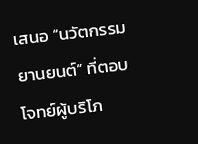เสนอ “นวัตกรรมยานยนต์” ที่ตอบโจทย์ผู้บริโภ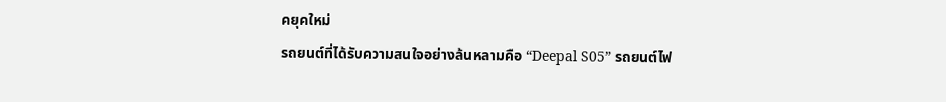คยุคใหม่
รถยนต์ที่ได้รับความสนใจอย่างล้นหลามคือ “Deepal S05” รถยนต์ไฟ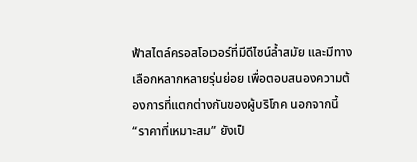ฟ้าสไตล์ครอสโอเวอร์ที่มีดีไซน์ล้ำสมัย และมีทางเลือกหลากหลายรุ่นย่อย เพื่อตอบสนองความต้องการที่แตกต่างกันของผู้บริโภค นอกจากนี้ “ราคาที่เหมาะสม” ยังเป็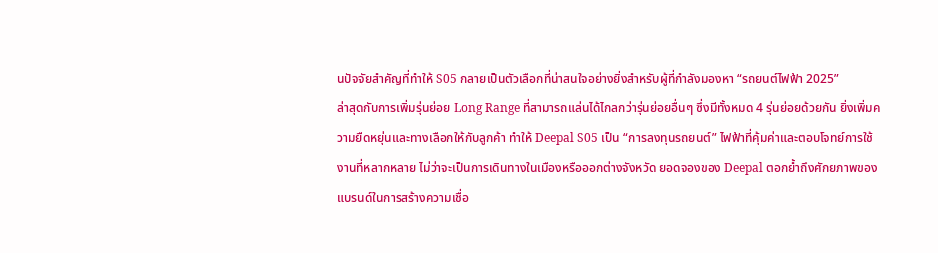นปัจจัยสำคัญที่ทำให้ S05 กลายเป็นตัวเลือกที่น่าสนใจอย่างยิ่งสำหรับผู้ที่กำลังมองหา “รถยนต์ไฟฟ้า 2025”
ล่าสุดกับการเพิ่มรุ่นย่อย Long Range ที่สามารถแล่นได้ไกลกว่ารุ่นย่อยอื่นๆ ซึ่งมีทั้งหมด 4 รุ่นย่อยด้วยกัน ยิ่งเพิ่มความยืดหยุ่นและทางเลือกให้กับลูกค้า ทำให้ Deepal S05 เป็น “การลงทุนรถยนต์” ไฟฟ้าที่คุ้มค่าและตอบโจทย์การใช้งานที่หลากหลาย ไม่ว่าจะเป็นการเดินทางในเมืองหรือออกต่างจังหวัด ยอดจองของ Deepal ตอกย้ำถึงศักยภาพของแบรนด์ในการสร้างความเชื่อ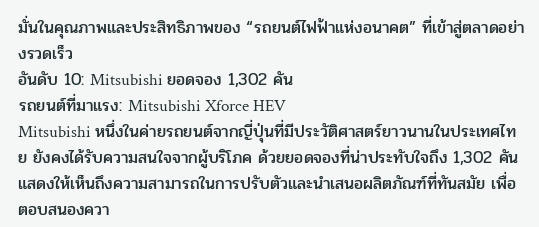มั่นในคุณภาพและประสิทธิภาพของ “รถยนต์ไฟฟ้าแห่งอนาคต” ที่เข้าสู่ตลาดอย่างรวดเร็ว
อันดับ 10: Mitsubishi ยอดจอง 1,302 คัน
รถยนต์ที่มาแรง: Mitsubishi Xforce HEV
Mitsubishi หนึ่งในค่ายรถยนต์จากญี่ปุ่นที่มีประวัติศาสตร์ยาวนานในประเทศไทย ยังคงได้รับความสนใจจากผู้บริโภค ด้วยยอดจองที่น่าประทับใจถึง 1,302 คัน แสดงให้เห็นถึงความสามารถในการปรับตัวและนำเสนอผลิตภัณฑ์ที่ทันสมัย เพื่อตอบสนองควา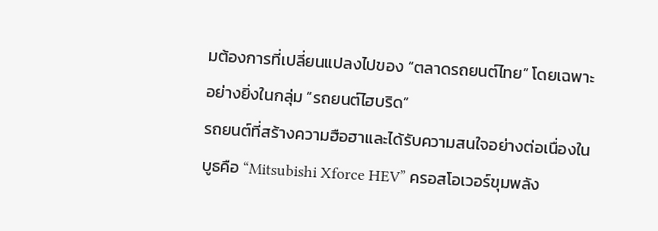มต้องการที่เปลี่ยนแปลงไปของ “ตลาดรถยนต์ไทย” โดยเฉพาะอย่างยิ่งในกลุ่ม “รถยนต์ไฮบริด”
รถยนต์ที่สร้างความฮือฮาและได้รับความสนใจอย่างต่อเนื่องในบูธคือ “Mitsubishi Xforce HEV” ครอสโอเวอร์ขุมพลัง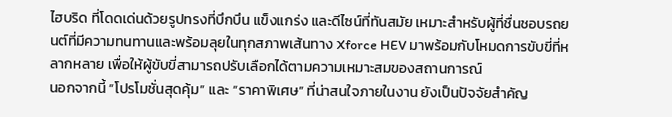ไฮบริด ที่โดดเด่นด้วยรูปทรงที่บึกบึน แข็งแกร่ง และดีไซน์ที่ทันสมัย เหมาะสำหรับผู้ที่ชื่นชอบรถยนต์ที่มีความทนทานและพร้อมลุยในทุกสภาพเส้นทาง Xforce HEV มาพร้อมกับโหมดการขับขี่ที่หลากหลาย เพื่อให้ผู้ขับขี่สามารถปรับเลือกได้ตามความเหมาะสมของสถานการณ์
นอกจากนี้ “โปรโมชั่นสุดคุ้ม” และ “ราคาพิเศษ” ที่น่าสนใจภายในงาน ยังเป็นปัจจัยสำคัญ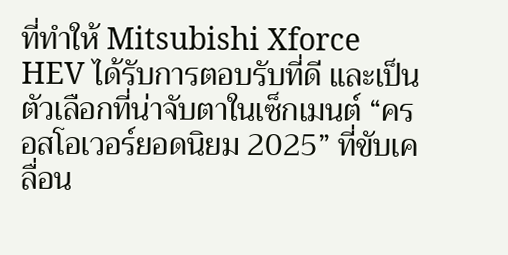ที่ทำให้ Mitsubishi Xforce HEV ได้รับการตอบรับที่ดี และเป็นตัวเลือกที่น่าจับตาในเซ็กเมนต์ “ครอสโอเวอร์ยอดนิยม 2025” ที่ขับเคลื่อน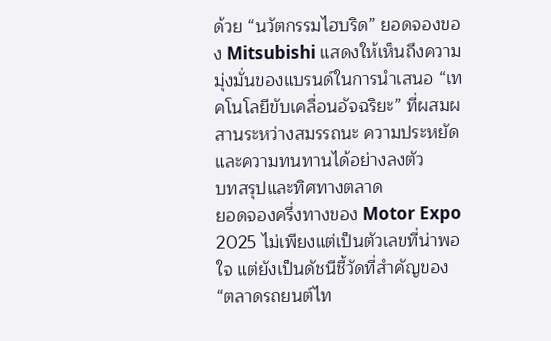ด้วย “นวัตกรรมไฮบริด” ยอดจองของ Mitsubishi แสดงให้เห็นถึงความมุ่งมั่นของแบรนด์ในการนำเสนอ “เทคโนโลยีขับเคลื่อนอัจฉริยะ” ที่ผสมผสานระหว่างสมรรถนะ ความประหยัด และความทนทานได้อย่างลงตัว
บทสรุปและทิศทางตลาด
ยอดจองครึ่งทางของ Motor Expo 2025 ไม่เพียงแต่เป็นตัวเลขที่น่าพอใจ แต่ยังเป็นดัชนีชี้วัดที่สำคัญของ “ตลาดรถยนต์ไท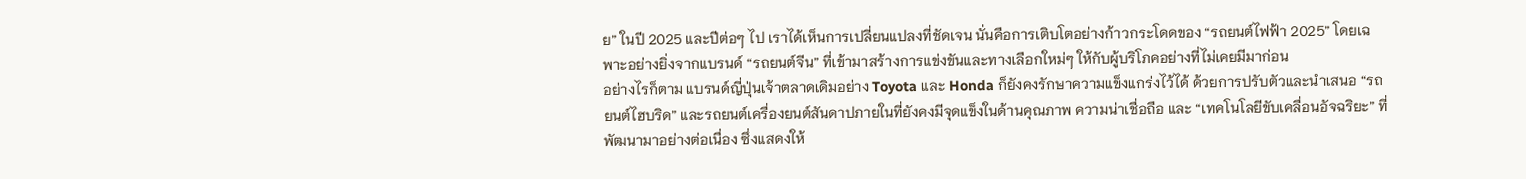ย” ในปี 2025 และปีต่อๆ ไป เราได้เห็นการเปลี่ยนแปลงที่ชัดเจน นั่นคือการเติบโตอย่างก้าวกระโดดของ “รถยนต์ไฟฟ้า 2025” โดยเฉพาะอย่างยิ่งจากแบรนด์ “รถยนต์จีน” ที่เข้ามาสร้างการแข่งขันและทางเลือกใหม่ๆ ให้กับผู้บริโภคอย่างที่ไม่เคยมีมาก่อน
อย่างไรก็ตาม แบรนด์ญี่ปุ่นเจ้าตลาดเดิมอย่าง Toyota และ Honda ก็ยังคงรักษาความแข็งแกร่งไว้ได้ ด้วยการปรับตัวและนำเสนอ “รถยนต์ไฮบริด” และรถยนต์เครื่องยนต์สันดาปภายในที่ยังคงมีจุดแข็งในด้านคุณภาพ ความน่าเชื่อถือ และ “เทคโนโลยีขับเคลื่อนอัจฉริยะ” ที่พัฒนามาอย่างต่อเนื่อง ซึ่งแสดงให้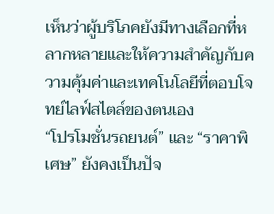เห็นว่าผู้บริโภคยังมีทางเลือกที่หลากหลายและให้ความสำคัญกับความคุ้มค่าและเทคโนโลยีที่ตอบโจทย์ไลฟ์สไตล์ของตนเอง
“โปรโมชั่นรถยนต์” และ “ราคาพิเศษ” ยังคงเป็นปัจ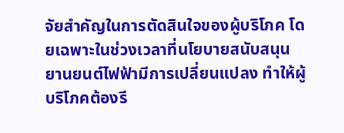จัยสำคัญในการตัดสินใจของผู้บริโภค โดยเฉพาะในช่วงเวลาที่นโยบายสนับสนุนยานยนต์ไฟฟ้ามีการเปลี่ยนแปลง ทำให้ผู้บริโภคต้องรี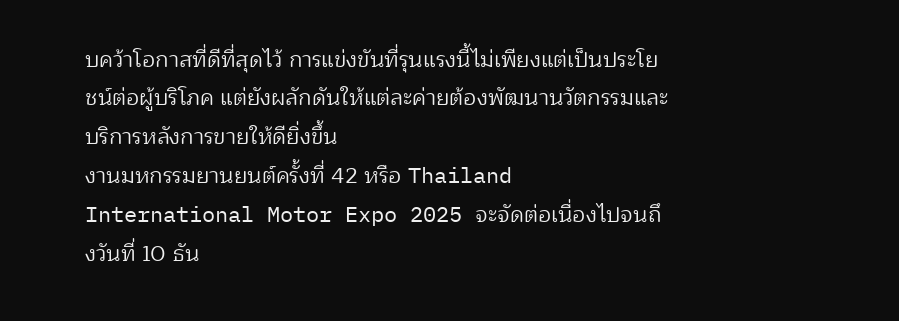บคว้าโอกาสที่ดีที่สุดไว้ การแข่งขันที่รุนแรงนี้ไม่เพียงแต่เป็นประโยชน์ต่อผู้บริโภค แต่ยังผลักดันให้แต่ละค่ายต้องพัฒนานวัตกรรมและบริการหลังการขายให้ดียิ่งขึ้น
งานมหกรรมยานยนต์ครั้งที่ 42 หรือ Thailand International Motor Expo 2025 จะจัดต่อเนื่องไปจนถึงวันที่ 10 ธัน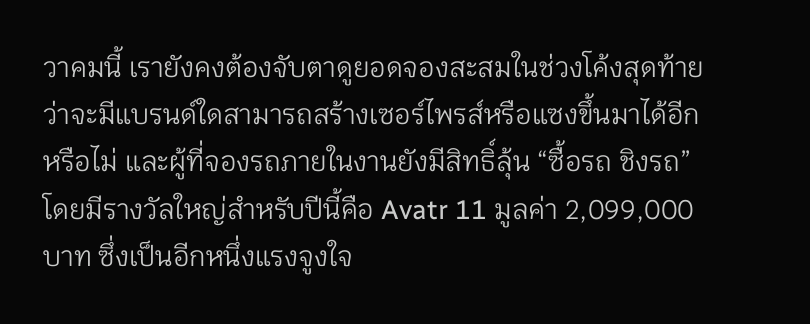วาคมนี้ เรายังคงต้องจับตาดูยอดจองสะสมในช่วงโค้งสุดท้ายว่าจะมีแบรนด์ใดสามารถสร้างเซอร์ไพรส์หรือแซงขึ้นมาได้อีกหรือไม่ และผู้ที่จองรถภายในงานยังมีสิทธิ์ลุ้น “ซื้อรถ ชิงรถ” โดยมีรางวัลใหญ่สำหรับปีนี้คือ Avatr 11 มูลค่า 2,099,000 บาท ซึ่งเป็นอีกหนึ่งแรงจูงใจ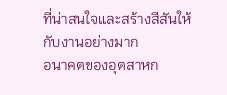ที่น่าสนใจและสร้างสีสันให้กับงานอย่างมาก
อนาคตของอุตสาหก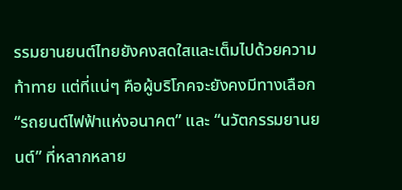รรมยานยนต์ไทยยังคงสดใสและเต็มไปด้วยความท้าทาย แต่ที่แน่ๆ คือผู้บริโภคจะยังคงมีทางเลือก “รถยนต์ไฟฟ้าแห่งอนาคต” และ “นวัตกรรมยานยนต์” ที่หลากหลาย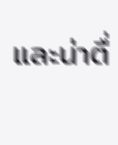และน่าตื่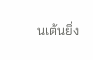นเต้นยิ่ง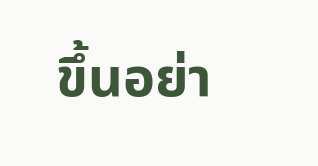ขึ้นอย่า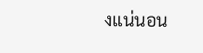งแน่นอน